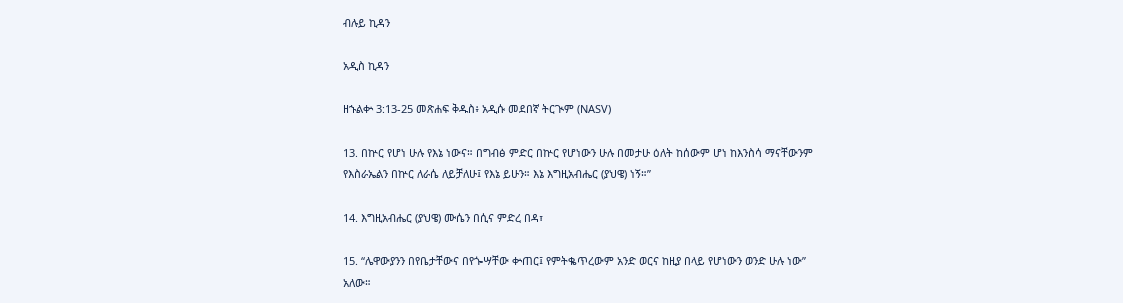ብሉይ ኪዳን

አዲስ ኪዳን

ዘኁልቍ 3:13-25 መጽሐፍ ቅዱስ፥ አዲሱ መደበኛ ትርጒም (NASV)

13. በኵር የሆነ ሁሉ የእኔ ነውና። በግብፅ ምድር በኵር የሆነውን ሁሉ በመታሁ ዕለት ከሰውም ሆነ ከእንስሳ ማናቸውንም የእስራኤልን በኵር ለራሴ ለይቻለሁ፤ የእኔ ይሁን። እኔ እግዚአብሔር (ያህዌ) ነኝ።”

14. እግዚአብሔር (ያህዌ) ሙሴን በሲና ምድረ በዳ፣

15. “ሌዋውያንን በየቤታቸውና በየጐሣቸው ቍጠር፤ የምትቈጥረውም አንድ ወርና ከዚያ በላይ የሆነውን ወንድ ሁሉ ነው” አለው።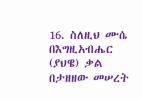16. ስለዚህ ሙሴ በእግዚአብሔር (ያህዌ) ቃል በታዘዘው መሠረት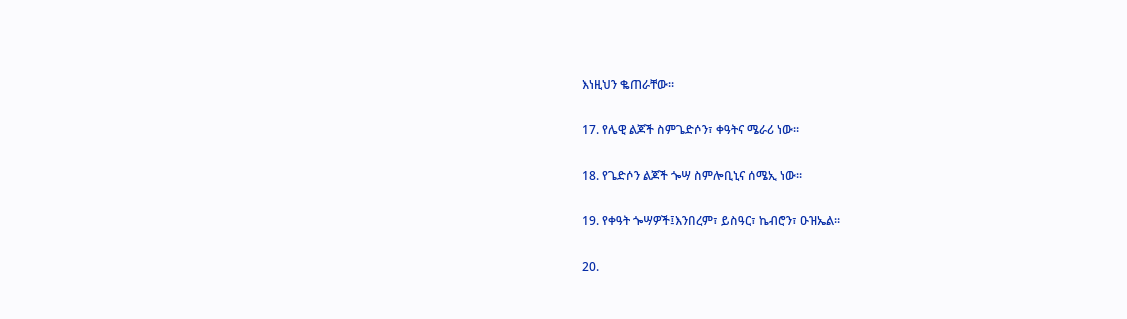እነዚህን ቈጠራቸው።

17. የሌዊ ልጆች ስምጌድሶን፣ ቀዓትና ሜራሪ ነው።

18. የጌድሶን ልጆች ጐሣ ስምሎቢኒና ሰሜኢ ነው።

19. የቀዓት ጐሣዎች፤እንበረም፣ ይስዓር፣ ኬብሮን፣ ዑዝኤል።

20.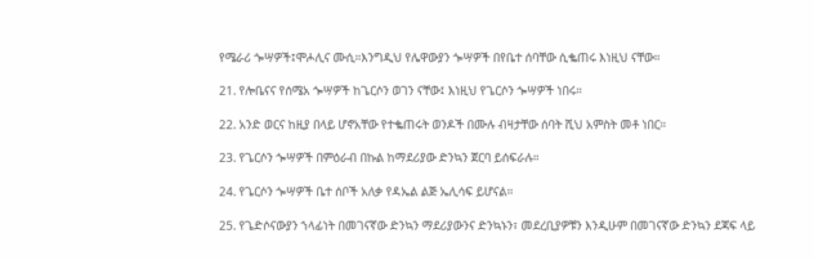የሜራሪ ጐሣዎች፤ሞሖሊና ሙሲ።እንግዲህ የሌዋውያን ጐሣዎች በየቤተ ሰባቸው ሲቈጠሩ እነዚህ ናቸው።

21. የሎቤናና የሰሜአ ጐሣዎች ከጌርሶን ወገን ናቸው፤ እነዚህ የጌርሶን ጐሣዎች ነበሩ።

22. አንድ ወርና ከዚያ በላይ ሆኖአቸው የተቈጠሩት ወንዶች በሙሉ ብዛታቸው ሰባት ሺህ አምስት መቶ ነበር።

23. የጌርሶን ጐሣዎች በምዕራብ በኩል ከማደሪያው ድንኳን ጀርባ ይሰፍራሉ።

24. የጌርሶን ጐሣዎች ቤተ ሰቦች አለቃ የዳኤል ልጅ ኤሊሳፍ ይሆናል።

25. የጌድሶናውያን ኀላፊነት በመገናኛው ድንኳን ማደሪያውንና ድንኳኑን፣ መደረቢያዎቹን እንዲሁም በመገናኛው ድንኳን ደጃፍ ላይ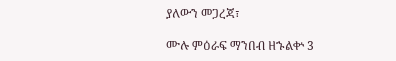ያለውን መጋረጃ፣

ሙሉ ምዕራፍ ማንበብ ዘኁልቍ 3